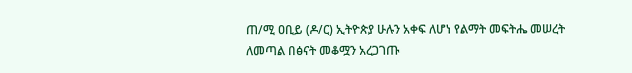ጠ/ሚ ዐቢይ (ዶ/ር) ኢትዮጵያ ሁሉን አቀፍ ለሆነ የልማት መፍትሔ መሠረት ለመጣል በፅናት መቆሟን አረጋገጡ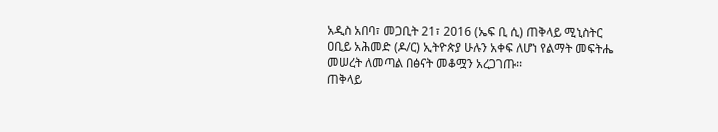አዲስ አበባ፣ መጋቢት 21፣ 2016 (ኤፍ ቢ ሲ) ጠቅላይ ሚኒስትር ዐቢይ አሕመድ (ዶ/ር) ኢትዮጵያ ሁሉን አቀፍ ለሆነ የልማት መፍትሔ መሠረት ለመጣል በፅናት መቆሟን አረጋገጡ፡፡
ጠቅላይ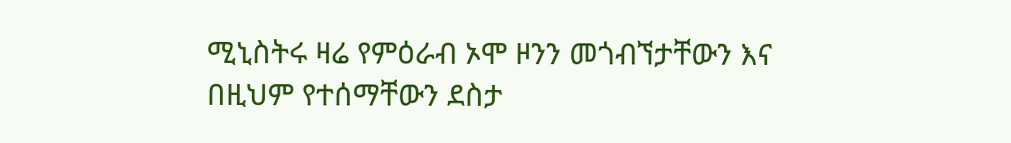ሚኒስትሩ ዛሬ የምዕራብ ኦሞ ዞንን መጎብኘታቸውን እና በዚህም የተሰማቸውን ደስታ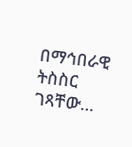በማኅበራዊ ትስስር ገጻቸው…